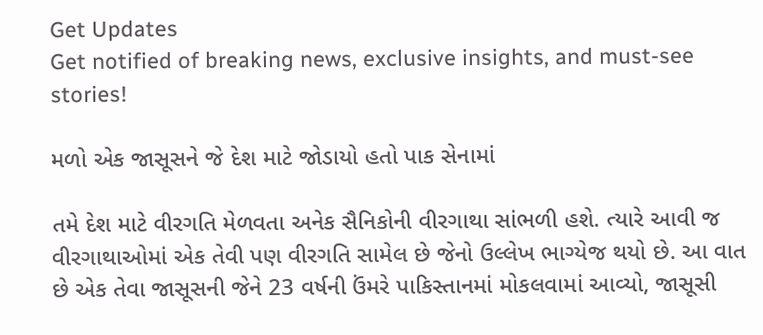Get Updates
Get notified of breaking news, exclusive insights, and must-see stories!

મળો એક જાસૂસને જે દેશ માટે જોડાયો હતો પાક સેનામાં

તમે દેશ માટે વીરગતિ મેળવતા અનેક સૈનિકોની વીરગાથા સાંભળી હશે. ત્યારે આવી જ વીરગાથાઓમાં એક તેવી પણ વીરગતિ સામેલ છે જેનો ઉલ્લેખ ભાગ્યેજ થયો છે. આ વાત છે એક તેવા જાસૂસની જેને 23 વર્ષની ઉંમરે પાકિસ્તાનમાં મોકલવામાં આવ્યો, જાસૂસી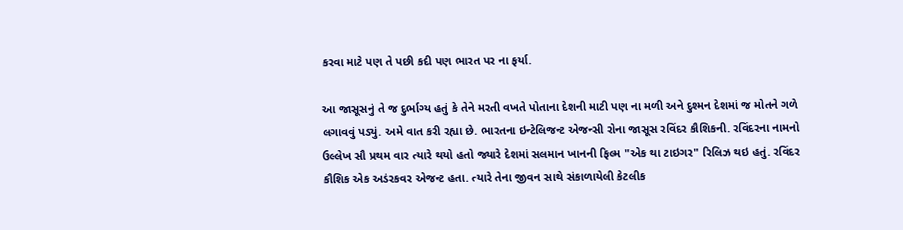કરવા માટે પણ તે પછી કદી પણ ભારત પર ના ફર્યા.

આ જાસૂસનું તે જ દુર્ભાગ્ય હતું કે તેને મરતી વખતે પોતાના દેશની માટી પણ ના મળી અને દુશ્મન દેશમાં જ મોતને ગળે લગાવવું પડ્યું. અમે વાત કરી રહ્યા છે. ભારતના ઇન્ટેલિજન્ટ એજન્સી રોના જાસૂસ રવિંદર કૌશિકની. રવિંદરના નામનો ઉલ્લેખ સૌ પ્રથમ વાર ત્યારે થયો હતો જ્યારે દેશમાં સલમાન ખાનની ફિલ્મ "એક થા ટાઇગર" રિલિઝ થઇ હતું. રવિંદર કૌશિક એક અડંરકવર એજન્ટ હતા. ત્યારે તેના જીવન સાથે સંકાળાયેલી કેટલીક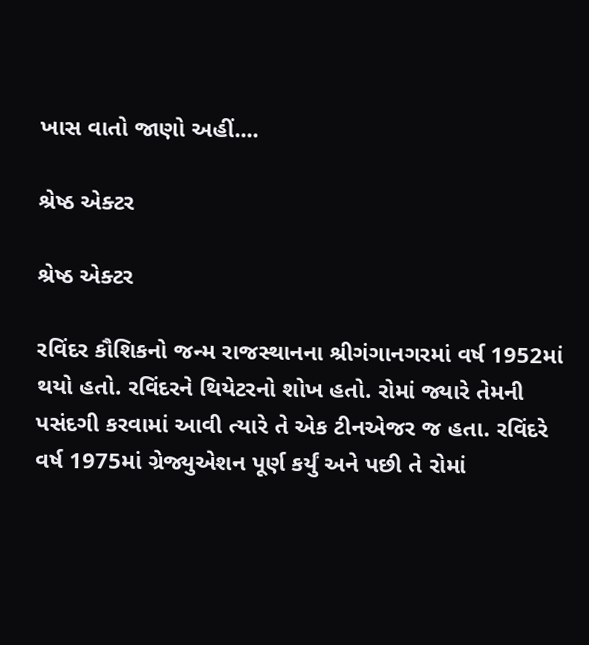ખાસ વાતો જાણો અહીં....

શ્રેષ્ઠ એક્ટર

શ્રેષ્ઠ એક્ટર

રવિંદર કૌશિકનો જન્મ રાજસ્થાનના શ્રીગંગાનગરમાં વર્ષ 1952માં થયો હતો. રવિંદરને થિયેટરનો શોખ હતો. રોમાં જ્યારે તેમની પસંદગી કરવામાં આવી ત્યારે તે એક ટીનએજર જ હતા. રવિંદરે વર્ષ 1975માં ગ્રેજ્યુએશન પૂર્ણ કર્યું અને પછી તે રોમાં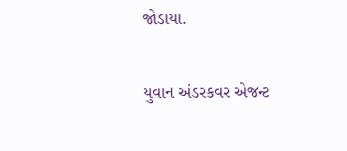જોડાયા.

યુવાન અંડરકવર એજન્ટ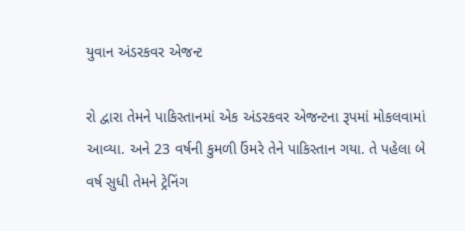યુવાન અંડરકવર એજન્ટ

રો દ્વારા તેમને પાકિસ્તાનમાં એક અંડરકવર એજન્ટના રૂપમાં મોકલવામાં આવ્યા. અને 23 વર્ષની કુમળી ઉંમરે તેને પાકિસ્તાન ગયા. તે પહેલા બે વર્ષ સુધી તેમને ટ્રેનિંગ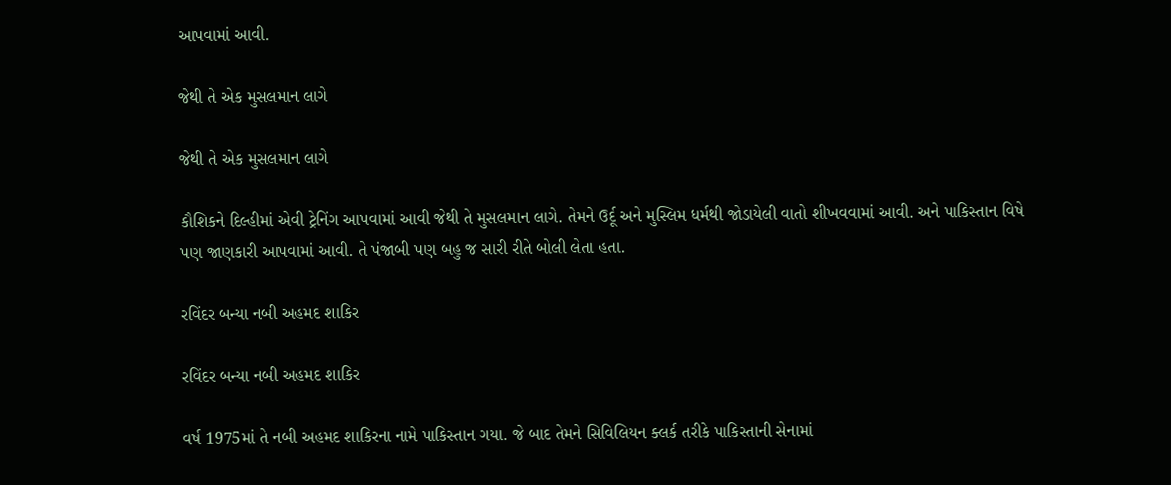આપવામાં આવી.

જેથી તે એક મુસલમાન લાગે

જેથી તે એક મુસલમાન લાગે

કૌશિકને દિલ્હીમાં એવી ટ્રેનિંગ આપવામાં આવી જેથી તે મુસલમાન લાગે. તેમને ઉર્દૂ અને મુસ્લિમ ધર્મથી જોડાયેલી વાતો શીખવવામાં આવી. અને પાકિસ્તાન વિષે પણ જાણકારી આપવામાં આવી. તે પંજાબી પણ બહુ જ સારી રીતે બોલી લેતા હતા.

રવિંદર બન્યા નબી અહમદ શાકિર

રવિંદર બન્યા નબી અહમદ શાકિર

વર્ષ 1975માં તે નબી અહમદ શાકિરના નામે પાકિસ્તાન ગયા. જે બાદ તેમને સિવિલિયન ક્લર્ક તરીકે પાકિસ્તાની સેનામાં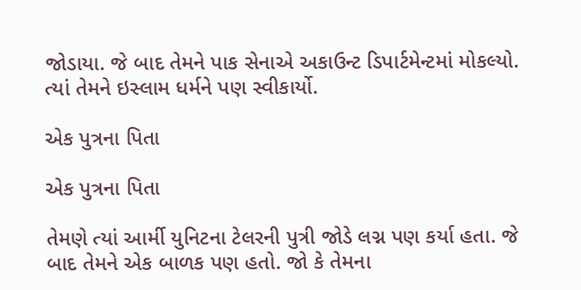જોડાયા. જે બાદ તેમને પાક સેનાએ અકાઉન્ટ ડિપાર્ટમેન્ટમાં મોકલ્યો. ત્યાં તેમને ઇસ્લામ ધર્મને પણ સ્વીકાર્યો.

એક પુત્રના પિતા

એક પુત્રના પિતા

તેમણે ત્યાં આર્મી યુનિટના ટેલરની પુત્રી જોડે લગ્ન પણ કર્યા હતા. જે બાદ તેમને એક બાળક પણ હતો. જો કે તેમના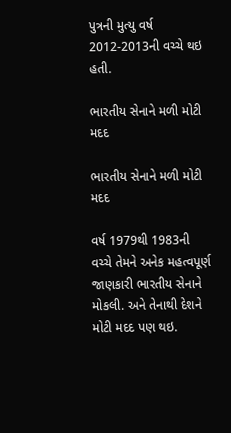પુત્રની મુત્યુ વર્ષ 2012-2013ની વચ્ચે થઇ હતી.

ભારતીય સેનાને મળી મોટી મદદ

ભારતીય સેનાને મળી મોટી મદદ

વર્ષ 1979થી 1983ની વચ્ચે તેમને અનેક મહત્વપૂર્ણ જાણકારી ભારતીય સેનાને મોકલી. અને તેનાથી દેશને મોટી મદદ પણ થઇ.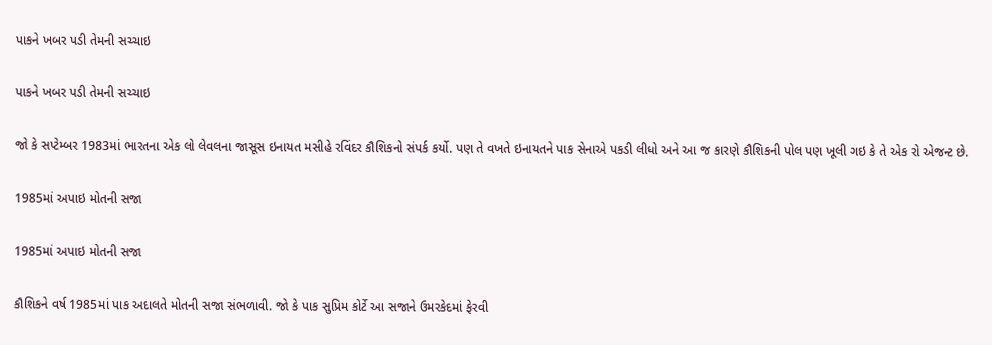પાકને ખબર પડી તેમની સચ્ચાઇ

પાકને ખબર પડી તેમની સચ્ચાઇ

જો કે સપ્ટેમ્બર 1983માં ભારતના એક લો લેવલના જાસૂસ ઇનાયત મસીહે રવિંદર કૌશિકનો સંપર્ક કર્યો. પણ તે વખતે ઇનાયતને પાક સેનાએ પકડી લીધો અને આ જ કારણે કૌશિકની પોલ પણ ખૂલી ગઇ કે તે એક રો એજન્ટ છે.

1985માં અપાઇ મોતની સજા

1985માં અપાઇ મોતની સજા

કૌશિકને વર્ષ 1985માં પાક અદાલતે મોતની સજા સંભળાવી. જો કે પાક સુપ્રિમ કોર્ટે આ સજાને ઉમરકેદમાં ફેરવી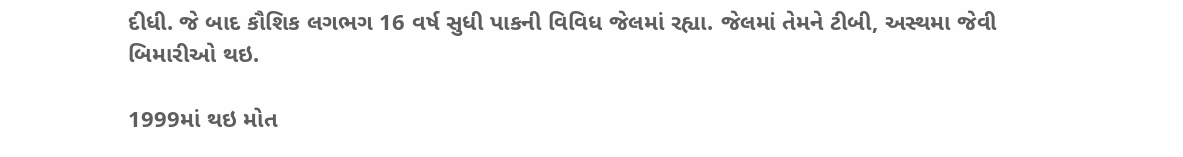દીધી. જે બાદ કૌશિક લગભગ 16 વર્ષ સુધી પાકની વિવિધ જેલમાં રહ્યા. જેલમાં તેમને ટીબી, અસ્થમા જેવી બિમારીઓ થઇ.

1999માં થઇ મોત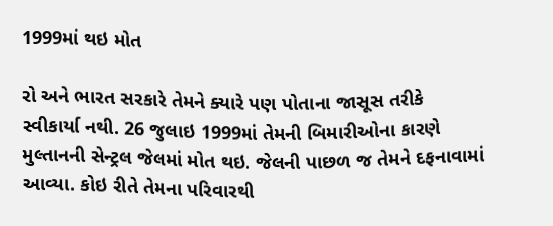1999માં થઇ મોત

રો અને ભારત સરકારે તેમને ક્યારે પણ પોતાના જાસૂસ તરીકે સ્વીકાર્યા નથી. 26 જુલાઇ 1999માં તેમની બિમારીઓના કારણે મુલ્તાનની સેન્ટ્રલ જેલમાં મોત થઇ. જેલની પાછળ જ તેમને દફનાવામાં આવ્યા. કોઇ રીતે તેમના પરિવારથી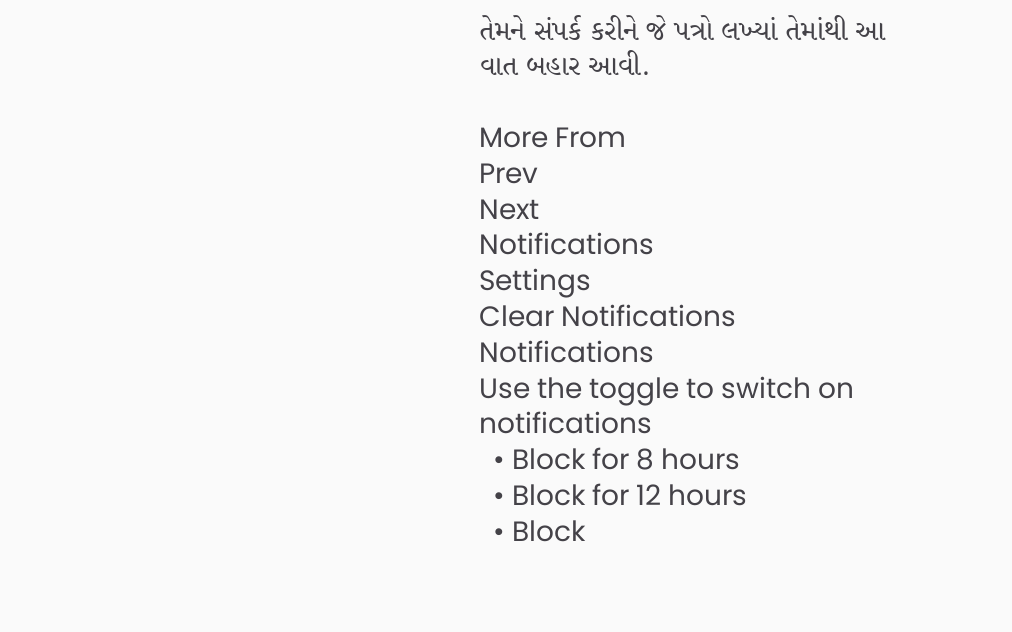તેમને સંપર્ક કરીને જે પત્રો લખ્યાં તેમાંથી આ વાત બહાર આવી.

More From
Prev
Next
Notifications
Settings
Clear Notifications
Notifications
Use the toggle to switch on notifications
  • Block for 8 hours
  • Block for 12 hours
  • Block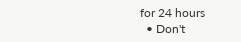for 24 hours
  • Don't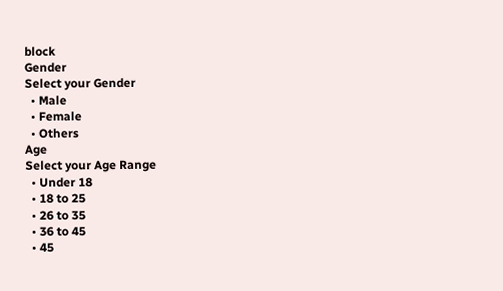block
Gender
Select your Gender
  • Male
  • Female
  • Others
Age
Select your Age Range
  • Under 18
  • 18 to 25
  • 26 to 35
  • 36 to 45
  • 45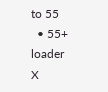to 55
  • 55+
loader
X